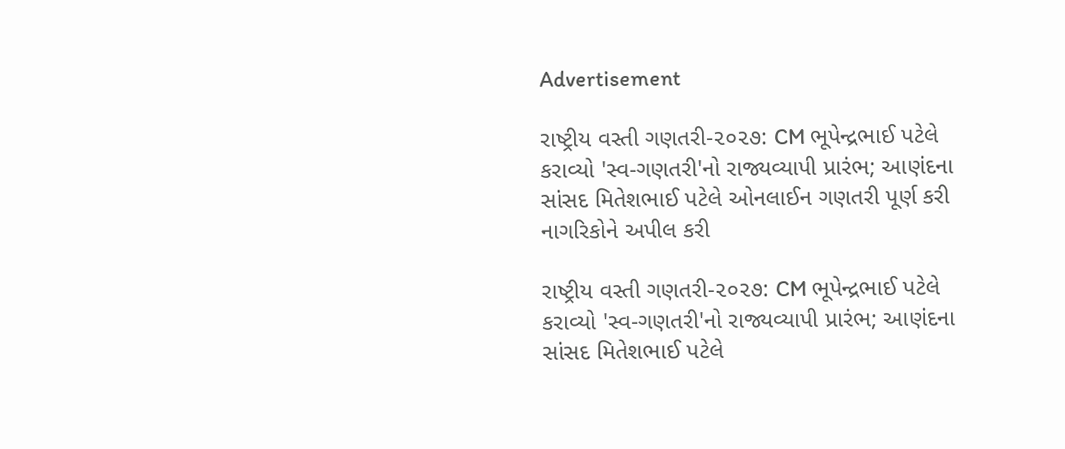Advertisement

રાષ્ટ્રીય વસ્તી ગણતરી-૨૦૨૭: CM ભૂપેન્દ્રભાઈ પટેલે કરાવ્યો 'સ્વ-ગણતરી'નો રાજ્યવ્યાપી પ્રારંભ; આણંદના સાંસદ મિતેશભાઈ પટેલે ઓનલાઈન ગણતરી પૂર્ણ કરી નાગરિકોને અપીલ કરી

રાષ્ટ્રીય વસ્તી ગણતરી-૨૦૨૭: CM ભૂપેન્દ્રભાઈ પટેલે કરાવ્યો 'સ્વ-ગણતરી'નો રાજ્યવ્યાપી પ્રારંભ; આણંદના સાંસદ મિતેશભાઈ પટેલે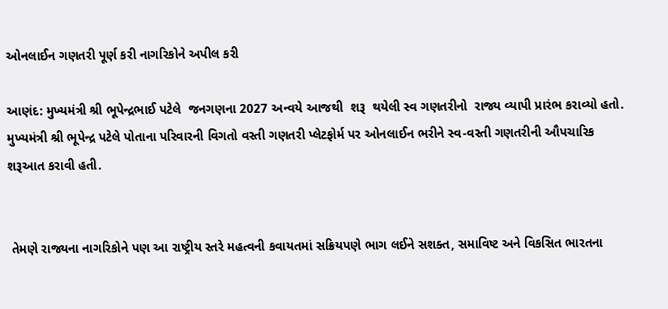ઓનલાઈન ગણતરી પૂર્ણ કરી નાગરિકોને અપીલ કરી

આણંદ: મુખ્યમંત્રી શ્રી ભૂપેન્દ્રભાઈ પટેલે  જનગણના 2027 અન્વયે આજથી  શરૂ  થયેલી સ્વ ગણતરીનો  રાજ્ય વ્યાપી પ્રારંભ કરાવ્યો હતો. મુખ્યમંત્રી શ્રી ભૂપેન્દ્ર પટેલે પોતાના પરિવારની વિગતો વસ્તી ગણતરી પ્લેટફોર્મ પર ઓનલાઈન ભરીને સ્વ-વસ્તી ગણતરીની ઔપચારિક શરૂઆત કરાવી હતી.


 તેમણે રાજ્યના નાગરિકોને પણ આ રાષ્ટ્રીય સ્તરે મહત્વની કવાયતમાં સક્રિયપણે ભાગ લઈને સશક્ત, સમાવિષ્ટ અને વિકસિત ભારતના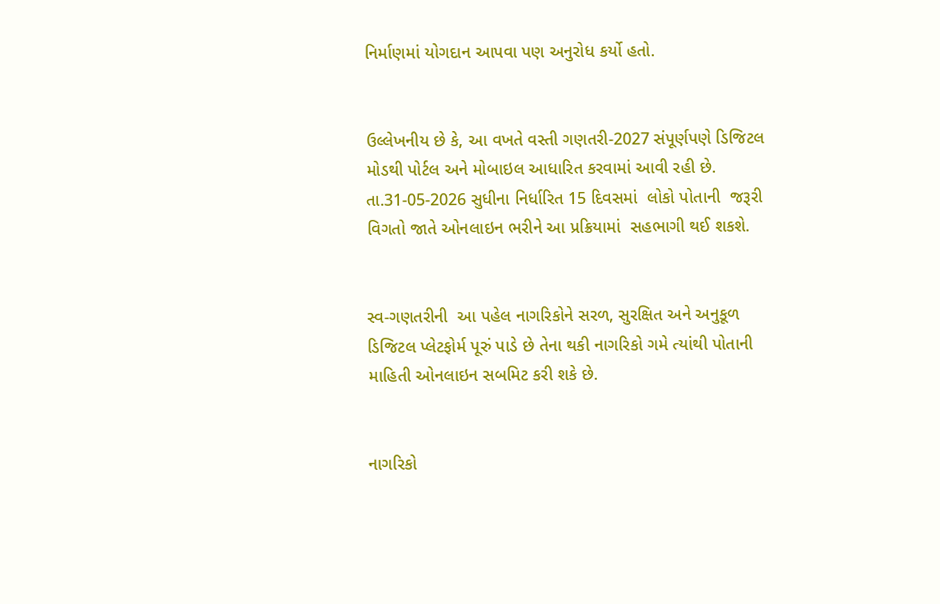નિર્માણમાં યોગદાન આપવા પણ અનુરોધ કર્યો હતો.


ઉલ્લેખનીય છે કે, આ વખતે વસ્તી ગણતરી-2027 સંપૂર્ણપણે ડિજિટલ મોડથી પોર્ટલ અને મોબાઇલ આધારિત કરવામાં આવી રહી છે. તા.31-05-2026 સુધીના નિર્ધારિત 15 દિવસમાં  લોકો પોતાની  જરૂરી વિગતો જાતે ઓનલાઇન ભરીને આ પ્રક્રિયામાં  સહભાગી થઈ શકશે.


સ્વ-ગણતરીની  આ પહેલ નાગરિકોને સરળ, સુરક્ષિત અને અનુકૂળ ડિજિટલ પ્લેટફોર્મ પૂરું પાડે છે તેના થકી નાગરિકો ગમે ત્યાંથી પોતાની માહિતી ઓનલાઇન સબમિટ કરી શકે છે.


નાગરિકો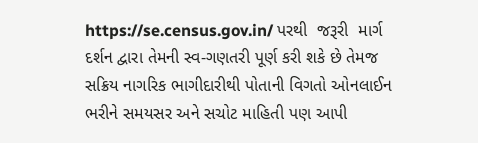https://se.census.gov.in/ પરથી  જરૂરી  માર્ગ દર્શન દ્વારા તેમની સ્વ-ગણતરી પૂર્ણ કરી શકે છે તેમજ સક્રિય નાગરિક ભાગીદારીથી પોતાની વિગતો ઓનલાઈન ભરીને સમયસર અને સચોટ માહિતી પણ આપી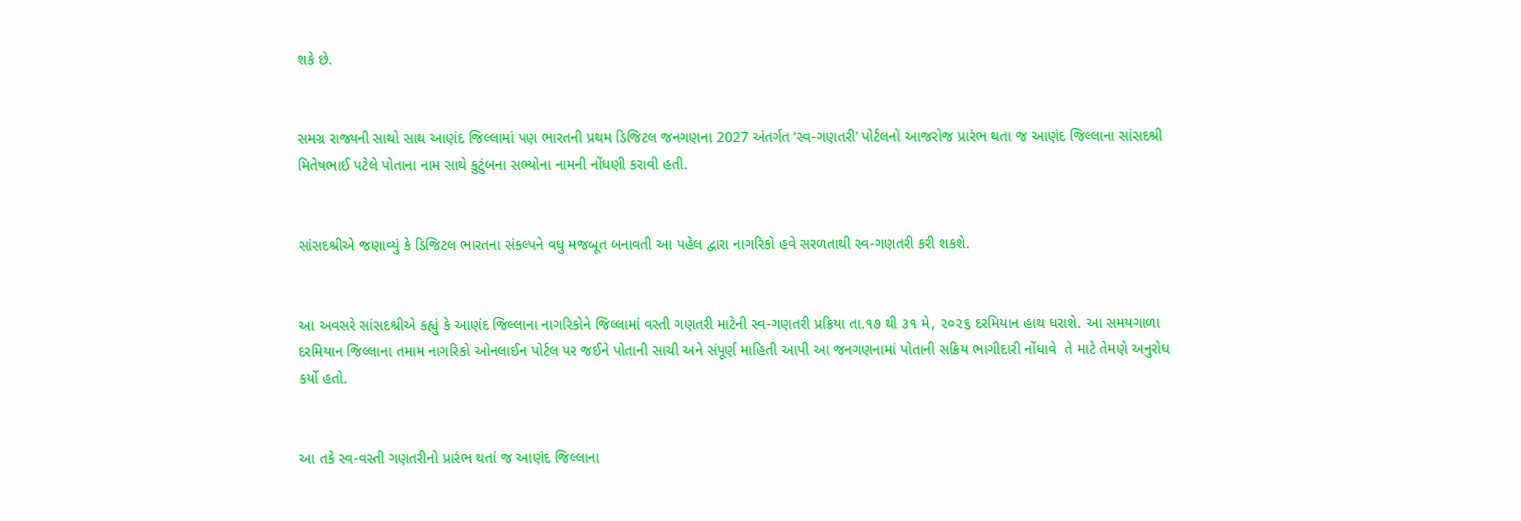શકે છે.


સમગ્ર રાજ્યની સાથો સાથ આણંદ જિલ્લામાં પણ ભારતની પ્રથમ ડિજિટલ જનગણના 2027 અંતર્ગત ‘સ્વ-ગણતરી’ પોર્ટલનો આજરોજ પ્રારંભ થતા જ આણંદ જિલ્લાના સાંસદશ્રી મિતેષભાઈ પટેલે પોતાના નામ સાથે કુટુંબના સભ્યોના નામની નોંધણી કરાવી હતી.


સાંસદશ્રીએ જણાવ્યું કે ડિજિટલ ભારતના સંકલ્પને વધુ મજબૂત બનાવતી આ પહેલ દ્વારા નાગરિકો હવે સરળતાથી સ્વ-ગણતરી કરી શકશે.


આ અવસરે સાંસદશ્રીએ કહ્યું કે આણંદ જિલ્લાના નાગરિકોને જિલ્લામાં વસ્તી ગણતરી માટેની સ્વ-ગણતરી પ્રક્રિયા તા.૧૭ થી ૩૧ મે, ૨૦૨૬ દરમિયાન હાથ ધરાશે. આ સમયગાળા દરમિયાન જિલ્લાના તમામ નાગરિકો ઓનલાઈન પોર્ટલ પર જઈને પોતાની સાચી અને સંપૂર્ણ માહિતી આપી આ જનગણનામાં પોતાની સક્રિય ભાગીદારી નોંધાવે  તે માટે તેમણે અનુરોધ કર્યો હતો.


આ તકે સ્વ-વસ્તી ગણતરીનો પ્રારંભ થતાં જ આણંદ જિલ્લાના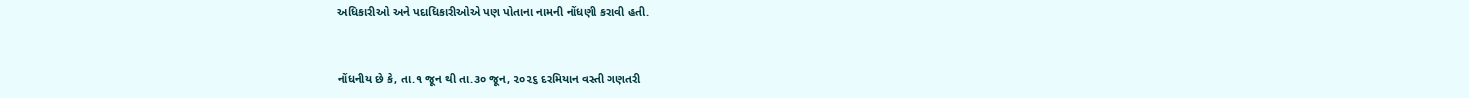અધિકારીઓ અને પદાધિકારીઓએ પણ પોતાના નામની નોંધણી કરાવી હતી.


નોંધનીય છે કે, તા.૧ જૂન થી તા.૩૦ જૂન, ૨૦૨૬ દરમિયાન વસ્તી ગણતરી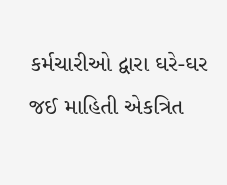કર્મચારીઓ દ્વારા ઘરે-ઘર જઈ માહિતી એકત્રિત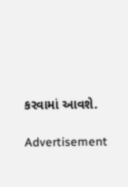કરવામાં આવશે.

Advertisement